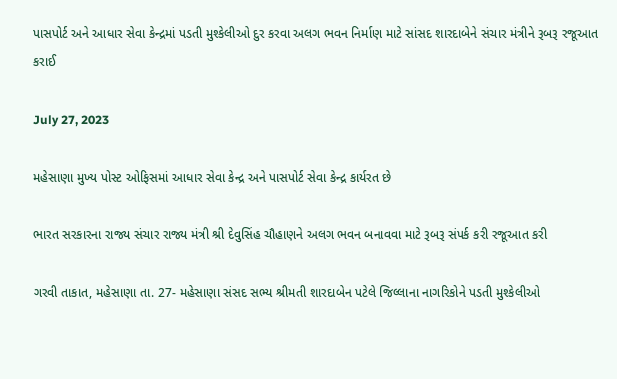પાસપોર્ટ અને આધાર સેવા કેન્દ્રમાં પડતી મુશ્કેલીઓ દુર કરવા અલગ ભવન નિર્માણ માટે સાંસદ શારદાબેને સંચાર મંત્રીને રૂબરૂ રજૂઆત કરાઈ

July 27, 2023

મહેસાણા મુખ્ય પોસ્ટ ઓફિસમાં આધાર સેવા કેન્દ્ર અને પાસપોર્ટ સેવા કેન્દ્ર કાર્યરત છે

ભારત સરકારના રાજ્ય સંચાર રાજ્ય મંત્રી શ્રી દેવુસિંહ ચૌહાણને અલગ ભવન બનાવવા માટે રૂબરૂ સંપર્ક કરી રજૂઆત કરી

ગરવી તાકાત, મહેસાણા તા. 27- મહેસાણા સંસદ સભ્ય શ્રીમતી શારદાબેન પટેલે જિલ્લાના નાગરિકોને પડતી મુશ્કેલીઓ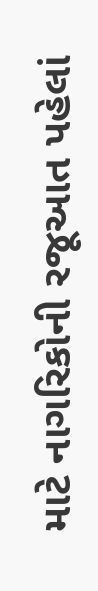માટે નાગરિકોની રજૂઆત પહેલાં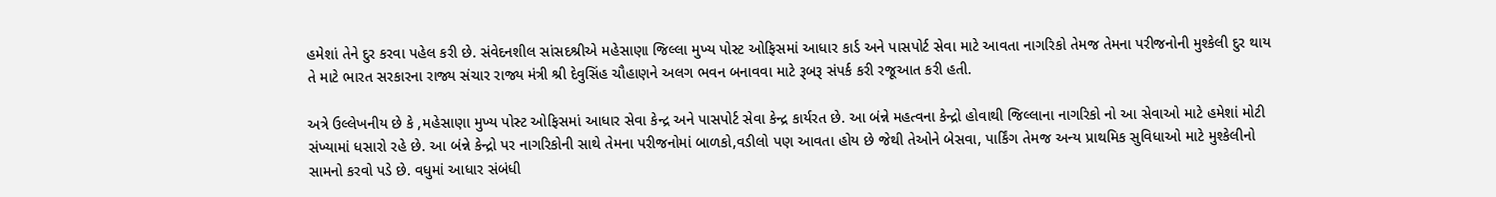હમેશાં તેને દુર કરવા પહેલ કરી છે. સંવેદનશીલ સાંસદશ્રીએ મહેસાણા જિલ્લા મુખ્ય પોસ્ટ ઓફિસમાં આધાર કાર્ડ અને પાસપોર્ટ સેવા માટે આવતા નાગરિકો તેમજ તેમના પરીજનોની મુશ્કેલી દુર થાય તે માટે ભારત સરકારના રાજ્ય સંચાર રાજ્ય મંત્રી શ્રી દેવુસિંહ ચૌહાણને અલગ ભવન બનાવવા માટે રૂબરૂ સંપર્ક કરી રજૂઆત કરી હતી.

અત્રે ઉલ્લેખનીય છે કે ,મહેસાણા મુખ્ય પોસ્ટ ઓફિસમાં આધાર સેવા કેન્દ્ર અને પાસપોર્ટ સેવા કેન્દ્ર કાર્યરત છે. આ બંન્ને મહત્વના કેન્દ્રો હોવાથી જિલ્લાના નાગરિકો નો આ સેવાઓ માટે હમેશાં મોટી સંખ્યામાં ધસારો રહે છે. આ બંન્ને કેન્દ્રો પર નાગરિકોની સાથે તેમના પરીજનોમાં બાળકો,વડીલો પણ આવતા હોય છે જેથી તેઓને બેસવા, પાર્કિંગ તેમજ અન્ય પ્રાથમિક સુવિધાઓ માટે મુશ્કેલીનો સામનો કરવો પડે છે. વધુમાં આધાર સંબંધી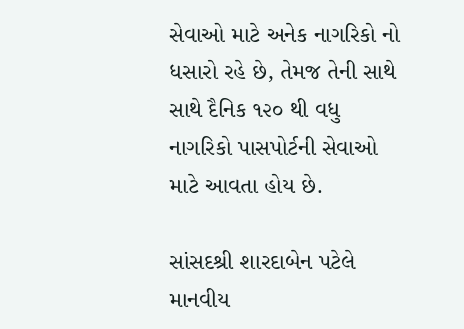સેવાઓ માટે અનેક નાગરિકો નો ધસારો રહે છે, તેમજ તેની સાથે સાથે દૈનિક ૧૨૦ થી વધુ નાગરિકો પાસપોર્ટની સેવાઓ માટે આવતા હોય છે.

સાંસદશ્રી શારદાબેન પટેલે માનવીય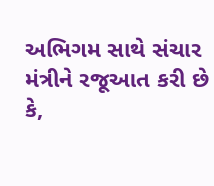અભિગમ સાથે સંચાર મંત્રીને રજૂઆત કરી છે કે,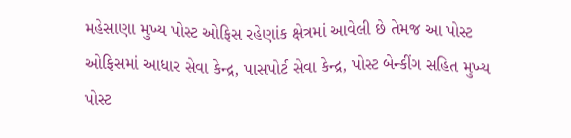મહેસાણા મુખ્ય પોસ્ટ ઓફિસ રહેણાંક ક્ષેત્રમાં આવેલી છે તેમજ આ પોસ્ટ ઓફિસમાં આધાર સેવા કેન્દ્ર, પાસપોર્ટ સેવા કેન્દ્ર, પોસ્ટ બેન્કીંગ સહિત મુખ્ય પોસ્ટ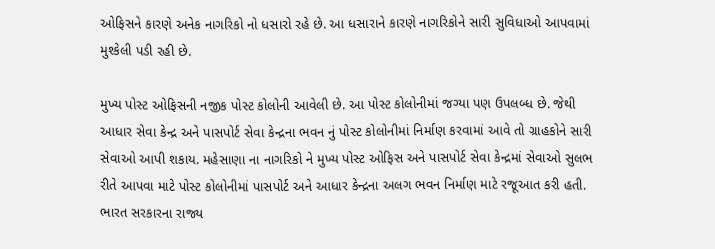ઓફિસને કારણે અનેક નાગરિકો નો ધસારો રહે છે. આ ધસારાને કારણે નાગરિકોને સારી સુવિધાઓ આપવામાં મુશ્કેલી પડી રહી છે.

મુખ્ય પોસ્ટ ઓફિસની નજીક પોસ્ટ કોલોની આવેલી છે. આ પોસ્ટ કોલોનીમાં જગ્યા પણ ઉપલબ્ધ છે. જેથી આધાર સેવા કેન્દ્ર અને પાસપોર્ટ સેવા કેન્દ્રના ભવન નું પોસ્ટ કોલોનીમાં નિર્માણ કરવામાં આવે તો ગ્રાહકોને સારી સેવાઓ આપી શકાય. મહેસાણા ના નાગરિકો ને મુખ્ય પોસ્ટ ઓફિસ અને પાસપોર્ટ સેવા કેન્દ્રમાં સેવાઓ સુલભ રીતે આપવા માટે પોસ્ટ કોલોનીમાં પાસપોર્ટ અને આધાર કેન્દ્રના અલગ ભવન નિર્માણ માટે રજૂઆત કરી હતી. ભારત સરકારના રાજ્ય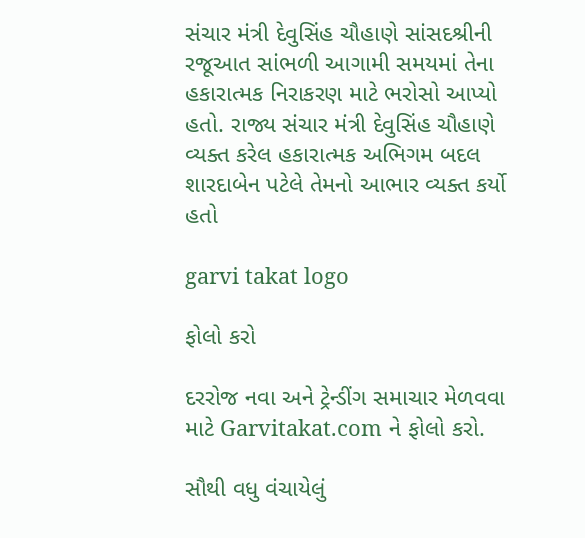સંચાર મંત્રી દેવુસિંહ ચૌહાણે સાંસદશ્રીની રજૂઆત સાંભળી આગામી સમયમાં તેના હકારાત્મક નિરાકરણ માટે ભરોસો આપ્યો હતો. રાજ્ય સંચાર મંત્રી દેવુસિંહ ચૌહાણે વ્યક્ત કરેલ હકારાત્મક અભિગમ બદલ શારદાબેન પટેલે તેમનો આભાર વ્યક્ત કર્યો હતો

garvi takat logo

ફોલો કરો

દરરોજ નવા અને ટ્રેન્ડીંગ સમાચાર મેળવવા માટે Garvitakat.com ને ફોલો કરો.

સૌથી વધુ વંચાયેલું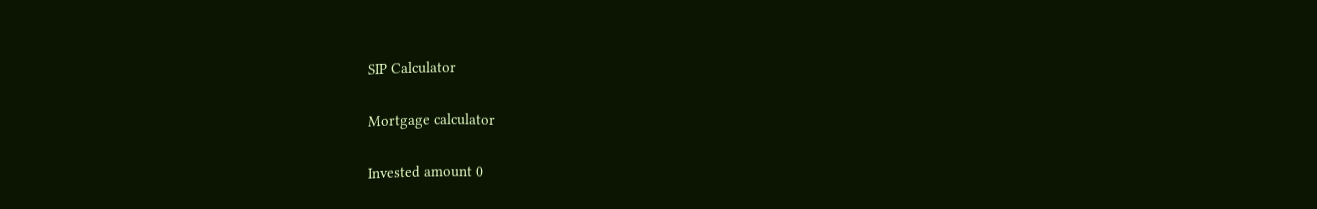SIP Calculator

Mortgage calculator

Invested amount 0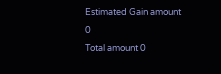Estimated Gain amount 0
Total amount 0